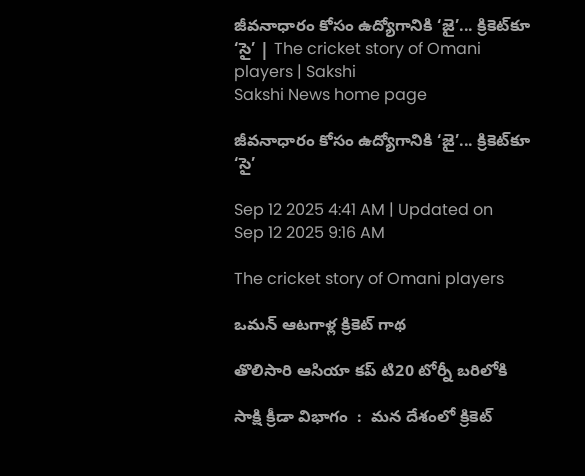జీవనాధారం కోసం ఉద్యోగానికి ‘జై’... క్రికెట్‌కూ ‘సై’ | The cricket story of Omani players | Sakshi
Sakshi News home page

జీవనాధారం కోసం ఉద్యోగానికి ‘జై’... క్రికెట్‌కూ ‘సై’

Sep 12 2025 4:41 AM | Updated on Sep 12 2025 9:16 AM

The cricket story of Omani players

ఒమన్‌ ఆటగాళ్ల క్రికెట్‌ గాథ

తొలిసారి ఆసియా కప్‌ టి20 టోర్నీ బరిలోకి

సాక్షి క్రీడా విభాగం  :  మన దేశంలో క్రికెట్‌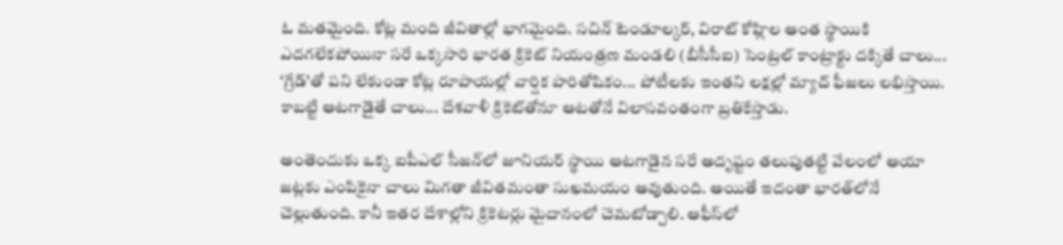ఓ మతమైంది. కోట్ల మంది జీవితాల్లో భాగమైంది. సచిన్‌ టెండూల్కర్, విరాట్‌ కోహ్లిల అంత స్థాయికి ఎదగలేకపోయినా సరే ఒక్కసారి భారత క్రికెట్‌ నియంత్రణ మండలి (బీసీసీఐ) సెంట్రల్‌ కాంట్రాక్టు దక్కితే చాలు... ‘గ్రేడ్‌’తో పని లేకుండా కోట్ల రూపాయల్లో వార్షిక పారితోషికం... పోటీలకు ఇంతని లక్షల్లో మ్యాచ్‌ ఫీజలు లభిస్తాయి. కాబట్టి ఆటగాడైతే చాలు... దేశవాళీ క్రికెట్‌తోనూ ఆటతోనే విలాసవంతంగా బ్రతికేస్తాడు.

అంతెందుకు ఒక్క ఐపీఎల్‌ సీజన్‌లో జూనియర్‌ స్థాయి ఆటగాడైన సరే అదృష్టం తలుపుతట్టి వేలంలో ఆయా జట్లకు ఎంపికైనా చాలు మిగతా జీవితమంతా సుఖమయం అవుతుంది. అయితే ఇదంతా భారత్‌లోనే చెల్లుతుంది. కానీ ఇతర దేశాల్లోని క్రికెటర్లు మైదానంలో చెమటోడ్చాలి. ఆఫీస్‌లో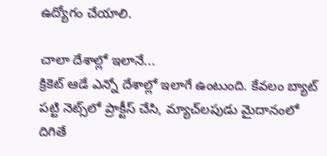ఉద్యోగం చేయాలి.

చాలా దేశాల్లో ఇలానే...
క్రికెట్‌ ఆడే ఎన్నో దేశాల్లో ఇలాగే ఉంటుంది. కేవలం బ్యాట్‌ పట్టి నెట్స్‌లో ప్రాక్టీస్‌ చేసి, మ్యాచ్‌లపుడు మైదానంలో దిగితే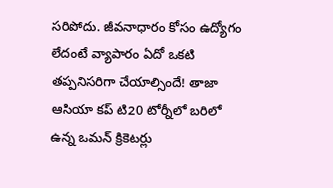సరిపోదు. జీవనాధారం కోసం ఉద్యోగం లేదంటే వ్యాపారం ఏదో ఒకటి తప్పనిసరిగా చేయాల్సిందే! తాజా ఆసియా కప్‌ టి20 టోర్నీలో బరిలో ఉన్న ఒమన్‌ క్రికెటర్లు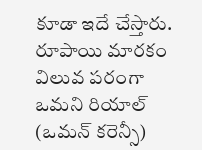కూడా ఇదే చేస్తారు. రూపాయి మారకం విలువ పరంగా ఒమని రియాల్‌ (ఒమన్‌ కరెన్సీ)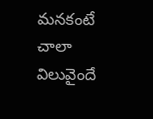మనకంటే చాలా విలువైందే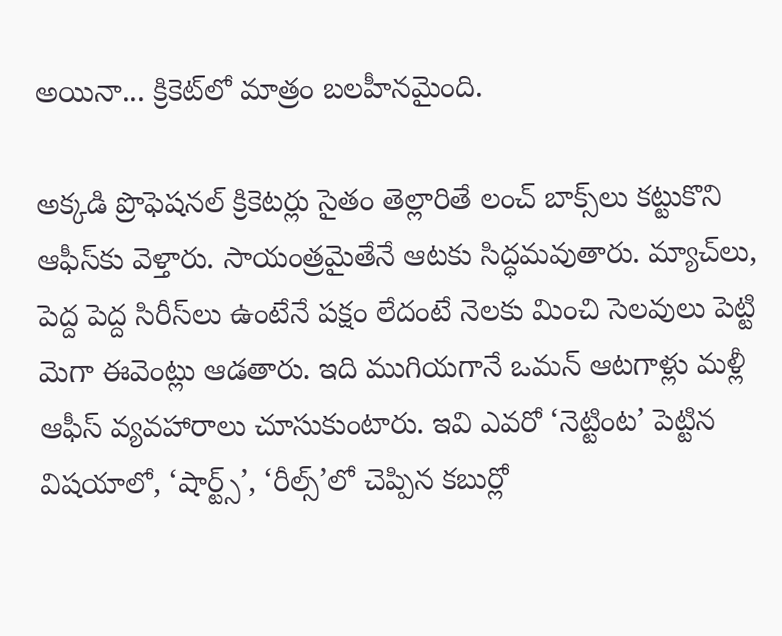అయినా... క్రికెట్‌లో మాత్రం బలహీనమైంది.

అక్కడి ప్రొఫెషనల్‌ క్రికెటర్లు సైతం తెల్లారితే లంచ్‌ బాక్స్‌లు కట్టుకొని ఆఫీస్‌కు వెళ్తారు. సాయంత్రమైతేనే ఆటకు సిద్ధమవుతారు. మ్యాచ్‌లు, పెద్ద పెద్ద సిరీస్‌లు ఉంటేనే పక్షం లేదంటే నెలకు మించి సెలవులు పెట్టి మెగా ఈవెంట్లు ఆడతారు. ఇది ముగియగానే ఒమన్‌ ఆటగాళ్లు మళ్లీ ఆఫీస్‌ వ్యవహారాలు చూసుకుంటారు. ఇవి ఎవరో ‘నెట్టింట’ పెట్టిన విషయాలో, ‘షార్ట్స్‌’, ‘రీల్స్‌’లో చెప్పిన కబుర్లో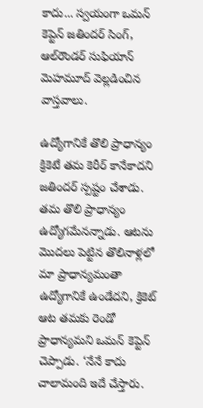కాదు... స్వయంగా ఒమన్‌ కెప్టెన్ జతిందర్‌ సింగ్, ఆల్‌రౌండర్‌ సుఫియాన్‌ మెహమూద్‌ వెల్లడించిన వాస్తవాలు.

ఉద్యోగానికే తొలి ప్రాధాన్యం
క్రికెటే తమ కెరీర్‌ కానేకాదని జతిందర్‌ స్పష్టం చేశాడు. తమ తొలి ప్రాధాన్యం ఉద్యోగమేనన్నాడు. ఆటను మొదలు పెట్టిన తొలినాళ్లలో మా ప్రాధాన్యమంతా ఉద్యోగానికే ఉండేదని, క్రికెట్‌ ఆట తమకు రెండో ప్రాధాన్యమని ఒమన్‌ కెప్టెన్‌ చెప్పాడు. ‘నేనే కాదు చాలామంది ఇదే చేస్తారు.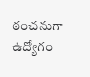ఠంచనుగా ఉద్యోగం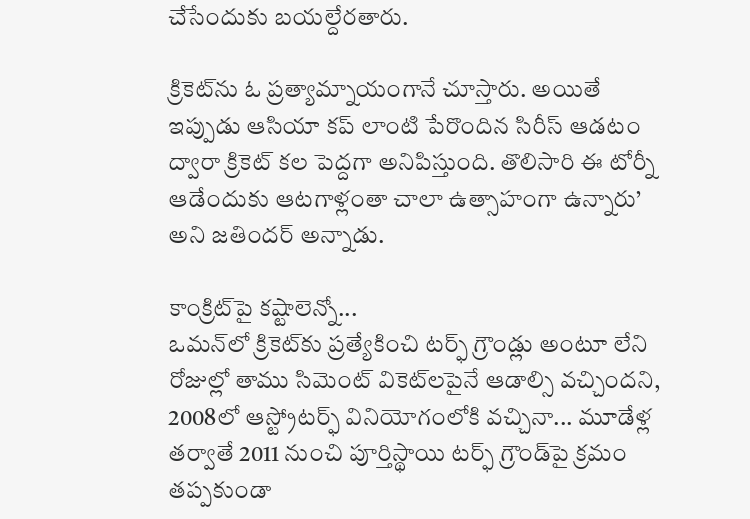చేసేందుకు బయల్దేరతారు.

క్రికెట్‌ను ఓ ప్రత్యామ్నాయంగానే చూస్తారు. అయితే ఇప్పుడు ఆసియా కప్‌ లాంటి పేరొందిన సిరీస్‌ ఆడటం ద్వారా క్రికెట్‌ కల పెద్దగా అనిపిస్తుంది. తొలిసారి ఈ టోర్నీ ఆడేందుకు ఆటగాళ్లంతా చాలా ఉత్సాహంగా ఉన్నారు’ అని జతిందర్‌ అన్నాడు.

కాంక్రిట్‌పై కష్టాలెన్నో...
ఒమన్‌లో క్రికెట్‌కు ప్రత్యేకించి టర్ఫ్‌ గ్రౌండ్లు అంటూ లేని రోజుల్లో తాము సిమెంట్‌ వికెట్‌లపైనే ఆడాల్సి వచ్చిందని, 2008లో ఆస్ట్రోటర్ఫ్‌ వినియోగంలోకి వచ్చినా... మూడేళ్ల తర్వాతే 2011 నుంచి పూర్తిస్థాయి టర్ఫ్‌ గ్రౌండ్‌పై క్రమం తప్పకుండా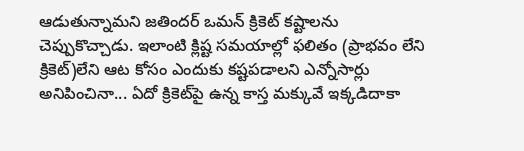ఆడుతున్నామని జతిందర్‌ ఒమన్‌ క్రికెట్‌ కష్టాలను చెప్పుకొచ్చాడు. ఇలాంటి క్లిష్ట సమయాల్లో ఫలితం (ప్రాభవం లేని క్రికెట్‌)లేని ఆట కోసం ఎందుకు కష్టపడాలని ఎన్నోసార్లు అనిపించినా... ఏదో క్రికెట్‌పై ఉన్న కాస్త మక్కువే ఇక్కడిదాకా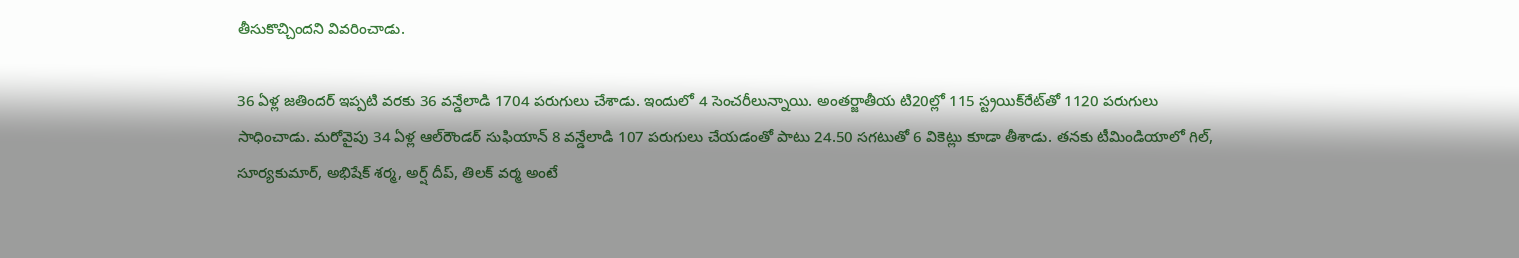తీసుకొచ్చిందని వివరించాడు.

36 ఏళ్ల జతిందర్‌ ఇప్పటి వరకు 36 వన్డేలాడి 1704 పరుగులు చేశాడు. ఇందులో 4 సెంచరీలున్నాయి. అంతర్జాతీయ టి20ల్లో 115 స్ట్రయిక్‌రేట్‌తో 1120 పరుగులు సాధించాడు. మరోవైపు 34 ఏళ్ల ఆల్‌రౌండర్‌ సుఫియాన్‌ 8 వన్డేలాడి 107 పరుగులు చేయడంతో పాటు 24.50 సగటుతో 6 వికెట్లు కూడా తీశాడు. తనకు టీమిండియాలో గిల్, సూర్యకుమార్, అభిషేక్‌ శర్మ, అర్ష్ దీప్, తిలక్‌ వర్మ అంటే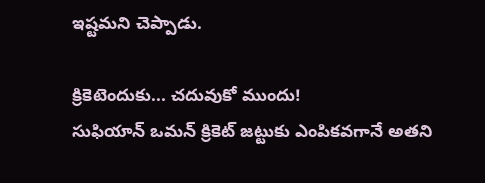ఇష్టమని చెప్పాడు.

క్రికెటెందుకు... చదువుకో ముందు!
సుఫియాన్‌ ఒమన్‌ క్రికెట్‌ జట్టుకు ఎంపికవగానే అతని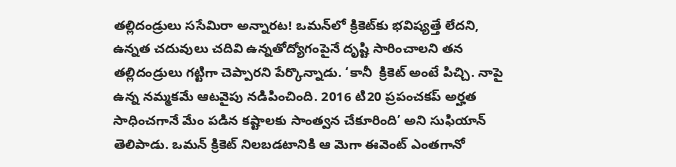తల్లిదండ్రులు ససేమిరా అన్నారట! ఒమన్‌లో క్రికెట్‌కు భవిష్యత్తే లేదని, ఉన్నత చదువులు చదివి ఉన్నతోద్యోగంపైనే దృష్టి సారించాలని తన తల్లిదండ్రులు గట్టిగా చెప్పారని పేర్కొన్నాడు. ‘కానీ  క్రికెట్‌ అంటే పిచ్చి. నాపై ఉన్న నమ్మకమే ఆటవైపు నడిపించింది. 2016 టి20 ప్రపంచకప్‌ అర్హత సాధించగానే మేం పడిన కష్టాలకు సాంత్వన చేకూరింది’ అని సుఫియాన్‌ తెలిపాడు. ఒమన్‌ క్రికెట్‌ నిలబడటానికి ఆ మెగా ఈవెంట్‌ ఎంతగానో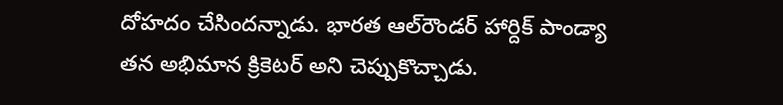దోహదం చేసిందన్నాడు. భారత ఆల్‌రౌండర్‌ హార్దిక్‌ పాండ్యా తన అభిమాన క్రికెటర్‌ అని చెప్పుకొచ్చాడు.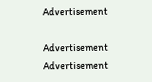Advertisement

Advertisement
Advertisement